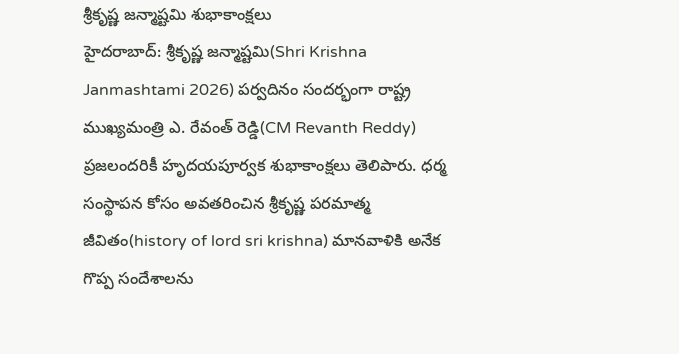శ్రీకృష్ణ జన్మాష్టమి శుభాకాంక్షలు
హైదరాబాద్: శ్రీకృష్ణ జన్మాష్టమి(Shri Krishna Janmashtami 2026) పర్వదినం సందర్భంగా రాష్ట్ర ముఖ్యమంత్రి ఎ. రేవంత్ రెడ్డి(CM Revanth Reddy) ప్రజలందరికీ హృదయపూర్వక శుభాకాంక్షలు తెలిపారు. ధర్మ సంస్థాపన కోసం అవతరించిన శ్రీకృష్ణ పరమాత్మ జీవితం(history of lord sri krishna) మానవాళికి అనేక గొప్ప సందేశాలను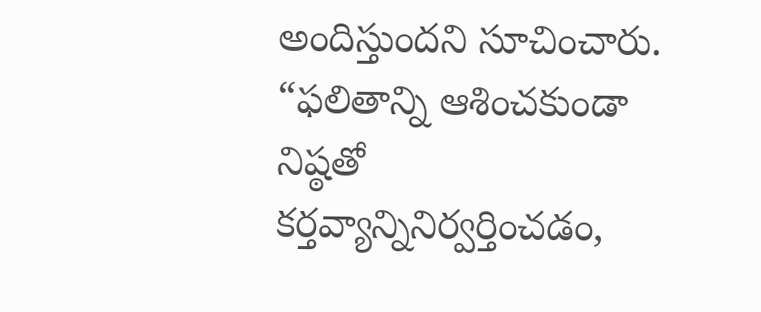అందిస్తుందని సూచించారు. “ఫలితాన్ని ఆశించకుండా నిష్ఠతో కర్తవ్యాన్నినిర్వర్తించడం,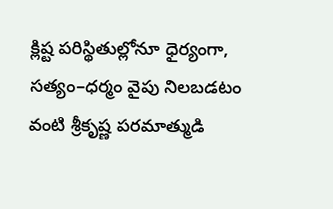క్లిష్ట పరిస్థితుల్లోనూ ధైర్యంగా, సత్యం–ధర్మం వైపు నిలబడటం వంటి శ్రీకృష్ణ పరమాత్ముడి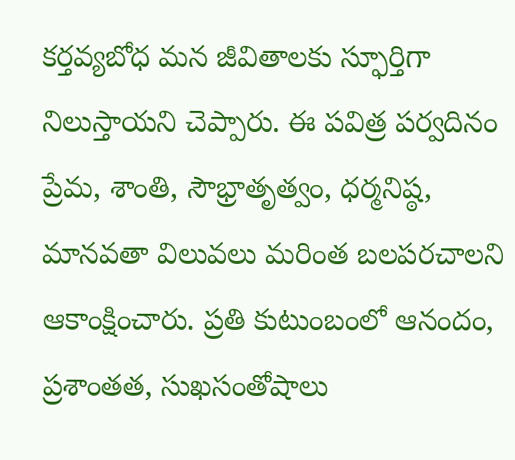కర్తవ్యబోధ మన జీవితాలకు స్ఫూర్తిగా నిలుస్తాయని చెప్పారు. ఈ పవిత్ర పర్వదినం ప్రేమ, శాంతి, సౌభ్రాతృత్వం, ధర్మనిష్ఠ, మానవతా విలువలు మరింత బలపరచాలని ఆకాంక్షించారు. ప్రతి కుటుంబంలో ఆనందం, ప్రశాంతత, సుఖసంతోషాలు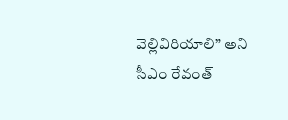వెల్లివిరియాలి” అని సీఎం రేవంత్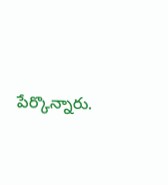పేర్కొన్నారు.